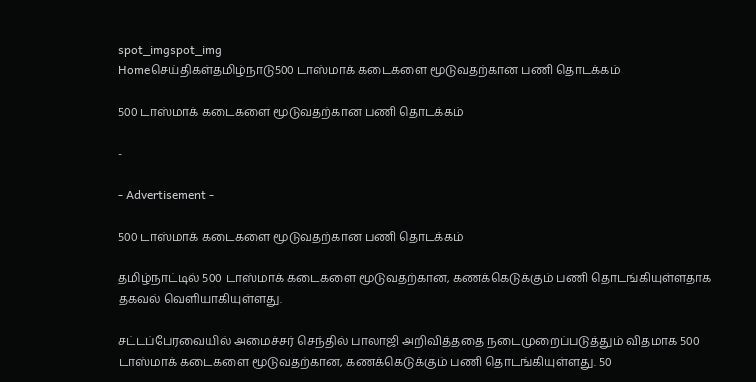spot_imgspot_img
Homeசெய்திகள்தமிழ்நாடு500 டாஸ்மாக் கடைகளை மூடுவதற்கான பணி தொடக்கம்

500 டாஸ்மாக் கடைகளை மூடுவதற்கான பணி தொடக்கம்

-

- Advertisement -

500 டாஸ்மாக் கடைகளை மூடுவதற்கான பணி தொடக்கம்

தமிழ்நாட்டில் 500 டாஸ்மாக் கடைகளை மூடுவதற்கான, கணக்கெடுக்கும் பணி தொடங்கியுள்ளதாக தகவல் வெளியாகியுள்ளது.

சட்டப்பேரவையில் அமைச்சர் செந்தில் பாலாஜி அறிவித்ததை நடைமுறைப்படுத்தும் விதமாக 500 டாஸ்மாக் கடைகளை மூடுவதற்கான, கணக்கெடுக்கும் பணி தொடங்கியுள்ளது. 50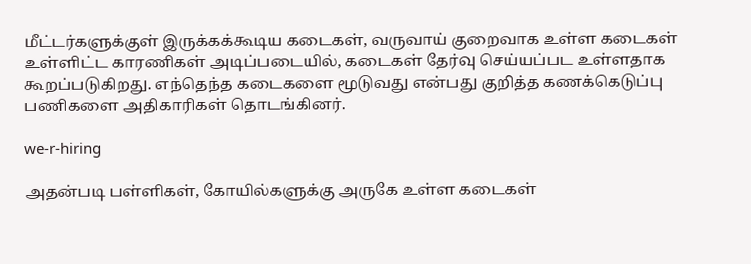மீட்டர்களுக்குள் இருக்கக்கூடிய கடைகள், வருவாய் குறைவாக உள்ள கடைகள் உள்ளிட்ட காரணிகள் அடிப்படையில், கடைகள் தேர்வு செய்யப்பட உள்ளதாக கூறப்படுகிறது. எந்தெந்த கடைகளை மூடுவது என்பது குறித்த கணக்கெடுப்பு பணிகளை அதிகாரிகள் தொடங்கினர்.

we-r-hiring

அதன்படி பள்ளிகள், கோயில்களுக்கு அருகே உள்ள கடைகள்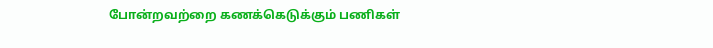போன்றவற்றை கணக்கெடுக்கும் பணிகள்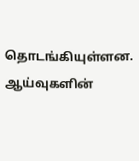தொடங்கியுள்ளன. ஆய்வுகளின்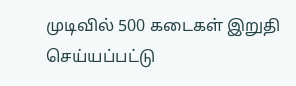முடிவில் 500 கடைகள் இறுதி செய்யப்பட்டு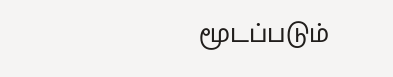மூடப்படும்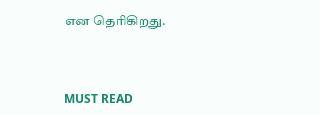என தெரிகிறது.



MUST READ